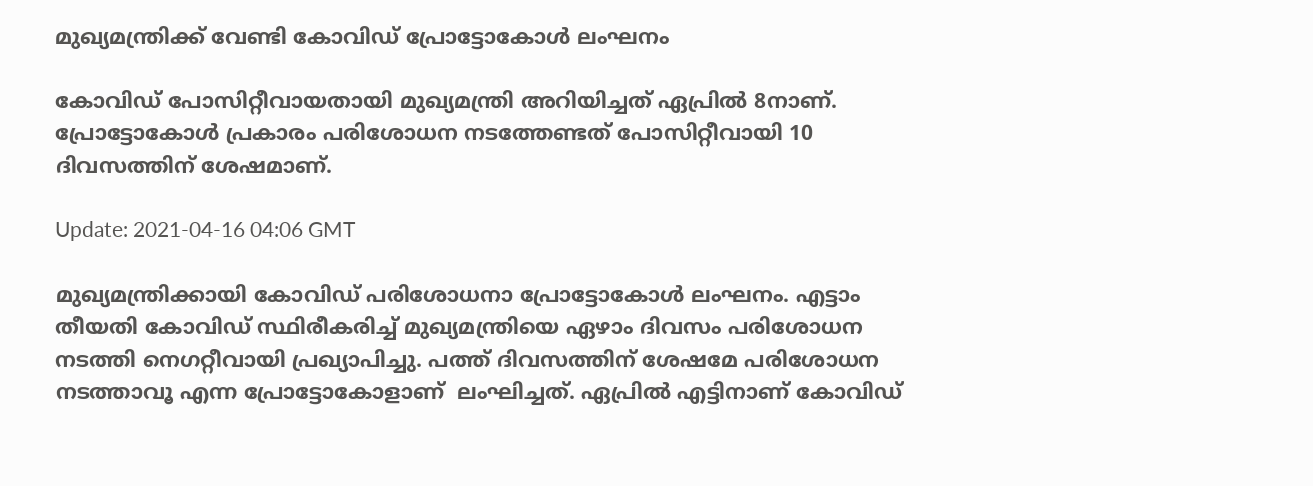മുഖ്യമന്ത്രിക്ക് വേണ്ടി കോവിഡ് പ്രോട്ടോകോള്‍ ലംഘനം

കോവിഡ് പോസിറ്റീവായതായി മുഖ്യമന്ത്രി അറിയിച്ചത് ഏപ്രില്‍ 8നാണ്. പ്രോട്ടോകോള്‍ പ്രകാരം പരിശോധന നടത്തേണ്ടത് പോസിറ്റീവായി 10 ദിവസത്തിന് ശേഷമാണ്.

Update: 2021-04-16 04:06 GMT

മുഖ്യമന്ത്രിക്കായി കോവിഡ് പരിശോധനാ പ്രോട്ടോകോള്‍ ലംഘനം. എട്ടാം തീയതി കോവിഡ് സ്ഥിരീകരിച്ച് മുഖ്യമന്ത്രിയെ ഏഴാം ദിവസം പരിശോധന നടത്തി നെഗറ്റീവായി പ്രഖ്യാപിച്ചു. പത്ത് ദിവസത്തിന് ശേഷമേ പരിശോധന നടത്താവൂ എന്ന പ്രോട്ടോകോളാണ്  ലംഘിച്ചത്. ഏപ്രില്‍ എട്ടിനാണ് കോവിഡ്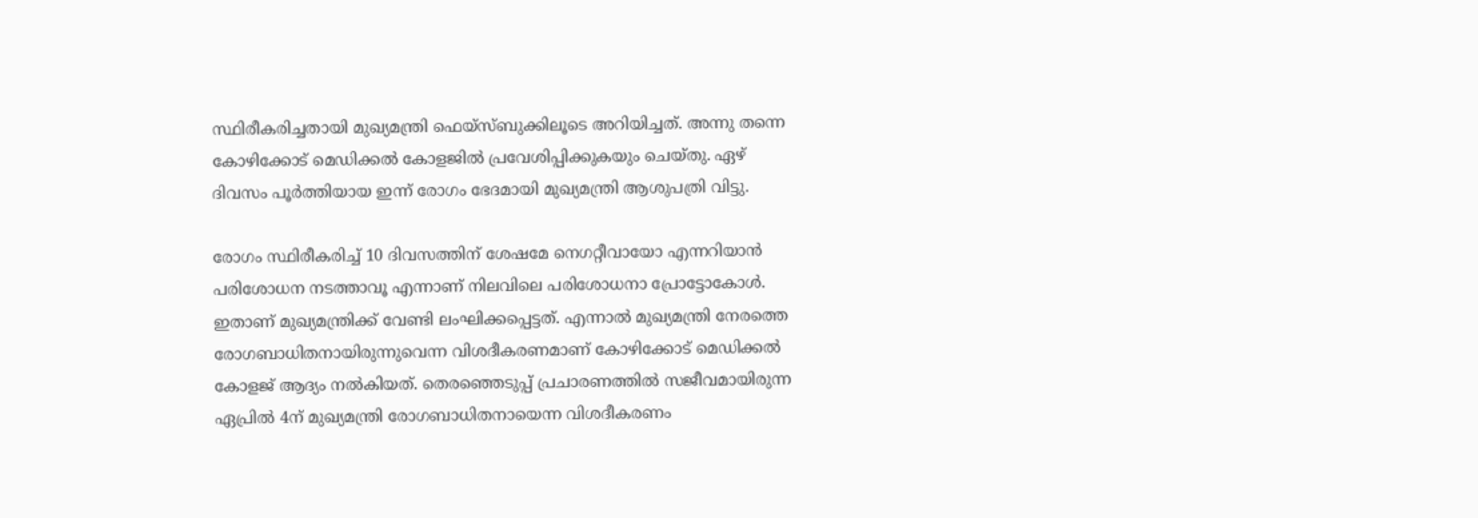സ്ഥിരീകരിച്ചതായി മുഖ്യമന്ത്രി ഫെയ്സ്ബുക്കിലൂടെ അറിയിച്ചത്. അന്നു തന്നെ കോഴിക്കോട് മെഡിക്കല്‍ കോളജില്‍ പ്രവേശിപ്പിക്കുകയും ചെയ്തു. ഏഴ് ദിവസം പൂർത്തിയായ ഇന്ന് രോഗം ഭേദമായി മുഖ്യമന്ത്രി ആശുപത്രി വിട്ടു.

രോഗം സ്ഥിരീകരിച്ച് 10 ദിവസത്തിന് ശേഷമേ നെഗറ്റീവായോ എന്നറിയാന്‍ പരിശോധന നടത്താവൂ എന്നാണ് നിലവിലെ പരിശോധനാ പ്രോട്ടോകോള്‍. ഇതാണ് മുഖ്യമന്ത്രിക്ക് വേണ്ടി ലംഘിക്കപ്പെട്ടത്. എന്നാല്‍ മുഖ്യമന്ത്രി നേരത്തെ രോഗബാധിതനായിരുന്നുവെന്ന വിശദീകരണമാണ് കോഴിക്കോട് മെഡിക്കല്‍ കോളജ് ആദ്യം നല്‍കിയത്. തെരഞ്ഞെടുപ്പ് പ്രചാരണത്തില്‍ സജീവമായിരുന്ന ഏപ്രില്‍ 4ന് മുഖ്യമന്ത്രി രോഗബാധിതനായെന്ന വിശദീകരണം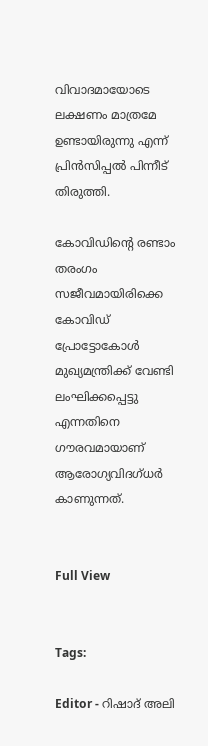വിവാദമായോടെ ലക്ഷണം മാത്രമേ ഉണ്ടായിരുന്നു എന്ന് പ്രിന്‍സിപ്പല്‍ പിന്നീട് തിരുത്തി.

കോവിഡിന്‍റെ രണ്ടാം തരംഗം സജീവമായിരിക്കെ കോവിഡ് പ്രോട്ടോകോള്‍ മുഖ്യമന്ത്രിക്ക് വേണ്ടി ലംഘിക്കപ്പെട്ടു എന്നതിനെ ഗൗരവമായാണ് ആരോഗ്യവിദഗ്ധർ കാണുന്നത്.


Full View


Tags:

Editor - റിഷാദ് അലി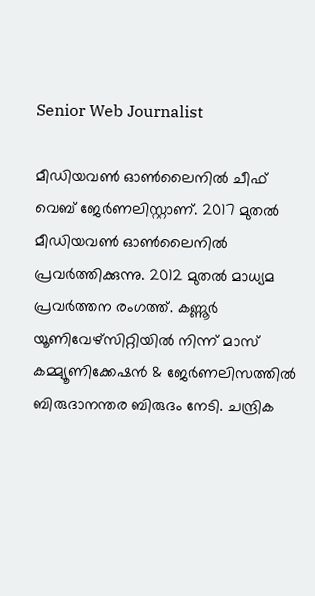Senior Web Journalist

മീഡിയവൺ ഓൺലൈനിൽ ചീഫ് വെബ് ജേർണലിസ്റ്റാണ്. 2017 മുതൽ മീഡിയവൺ ഓൺലൈനിൽ പ്രവർത്തിക്കുന്നു. 2012 മുതൽ മാധ്യമ പ്രവർത്തന രംഗത്ത്. കണ്ണൂര്‍ യൂണിവേഴ്‌സിറ്റിയിൽ നിന്ന് മാസ് കമ്മ്യൂണിക്കേഷന്‍ & ജേര്‍ണലിസത്തില്‍ ബിരുദാനന്തര ബിരുദം നേടി. ചന്ദ്രിക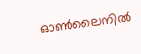ഓണ്‍ലൈനില്‍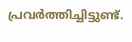പ്രവര്‍ത്തിച്ചിട്ടുണ്ട്.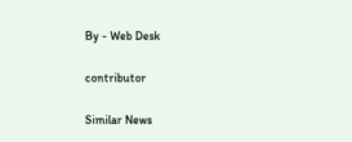By - Web Desk

contributor

Similar News